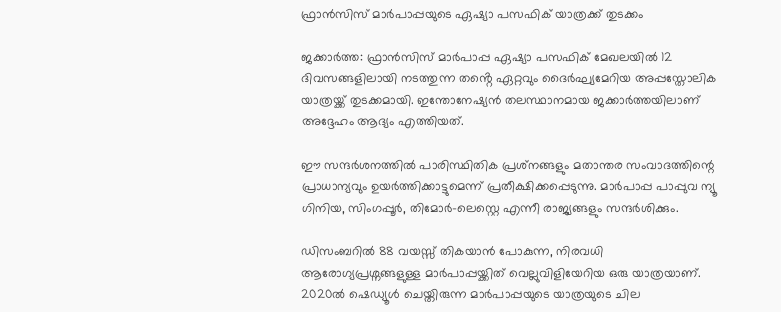ഫ്രാൻസിസ് മാര്‍പാപ്പയുടെ ഏഷ്യാ പസഫിക് യാത്രക്ക് തുടക്കം

ജക്കാർത്ത: ഫ്രാൻസിസ് മാർപാപ്പ ഏഷ്യാ പസഫിക് മേഖലയിൽ 12 ദിവസങ്ങളിലായി നടത്തുന്ന തൻ്റെ ഏറ്റവും ദൈർഘ്യമേറിയ അപ്പസ്തോലിക യാത്രയ്ക്ക് തുടക്കമായി. ഇന്തോനേഷ്യൻ തലസ്ഥാനമായ ജക്കാർത്തയിലാണ് അദ്ദേഹം ആദ്യം എത്തിയത്.

ഈ സന്ദർശനത്തിൽ പാരിസ്ഥിതിക പ്രശ്‌നങ്ങളും മതാന്തര സംവാദത്തിന്റെ പ്രാധാന്യവും ഉയർത്തിക്കാട്ടുമെന്ന് പ്രതീക്ഷിക്കപ്പെടുന്നു. മാർപാപ്പ പാപ്പുവ ന്യൂ ഗിനിയ, സിംഗപ്പൂർ, തിമോർ-ലെസ്റ്റെ എന്നീ രാജ്യങ്ങളും സന്ദർശിക്കും.

ഡിസംബറിൽ 88 വയസ്സ് തികയാൻ പോകുന്ന, നിരവധി ആരോഗ്യപ്രശ്നങ്ങളുള്ള മാർപാപ്പയ്ക്കിത് വെല്ലുവിളിയേറിയ ഒരു യാത്രയാണ്. 2020ൽ ഷെഡ്യൂൾ ചെയ്തിരുന്ന മാർപാപ്പയുടെ യാത്രയുടെ ചില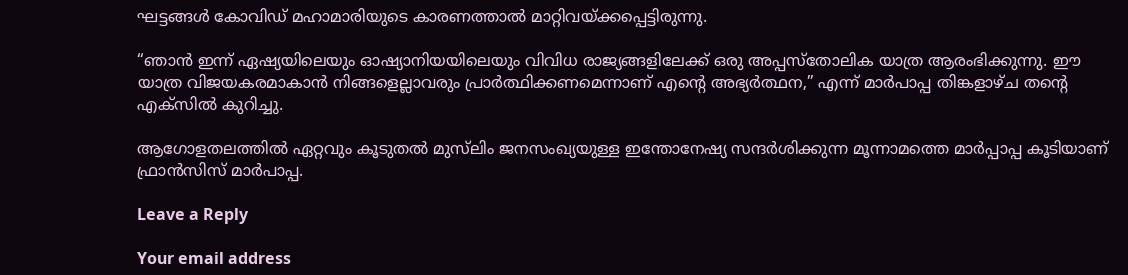ഘട്ടങ്ങൾ കോവിഡ് മഹാമാരിയുടെ കാരണത്താൽ മാറ്റിവയ്ക്കപ്പെട്ടിരുന്നു.

“ഞാൻ ഇന്ന് ഏഷ്യയിലെയും ഓഷ്യാനിയയിലെയും വിവിധ രാജ്യങ്ങളിലേക്ക് ഒരു അപ്പസ്തോലിക യാത്ര ആരംഭിക്കുന്നു. ഈ യാത്ര വിജയകരമാകാൻ നിങ്ങളെല്ലാവരും പ്രാർത്ഥിക്കണമെന്നാണ് എന്റെ അഭ്യർത്ഥന,” എന്ന് മാർപാപ്പ തിങ്കളാഴ്ച തൻ്റെ എക്‌സിൽ കുറിച്ചു.

ആഗോളതലത്തിൽ ഏറ്റവും കൂടുതൽ മുസ്‌ലിം ജനസംഖ്യയുള്ള ഇന്തോനേഷ്യ സന്ദർശിക്കുന്ന മൂന്നാമത്തെ മാർപ്പാപ്പ കൂടിയാണ് ഫ്രാൻസിസ് മാർപാപ്പ.

Leave a Reply

Your email address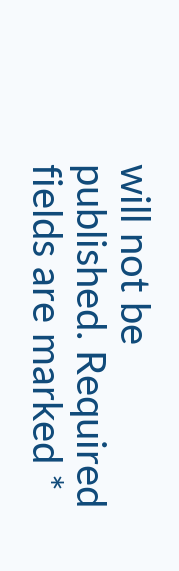will not be published. Required fields are marked *